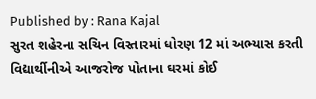Published by : Rana Kajal
સુરત શહેરના સચિન વિસ્તારમાં ધોરણ 12 માં અભ્યાસ કરતી વિદ્યાર્થીનીએ આજરોજ પોતાના ઘરમાં કોઈ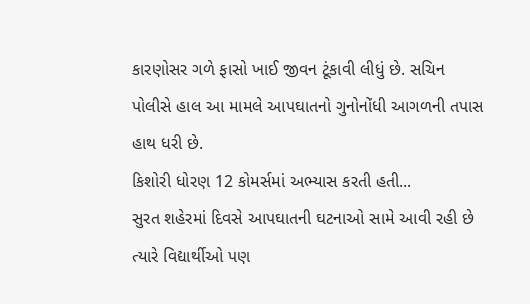કારણોસર ગળે ફાસો ખાઈ જીવન ટૂંકાવી લીધું છે. સચિન પોલીસે હાલ આ મામલે આપઘાતનો ગુનોનોંધી આગળની તપાસ હાથ ધરી છે.
કિશોરી ધોરણ 12 કોમર્સમાં અભ્યાસ કરતી હતી...
સુરત શહેરમાં દિવસે આપઘાતની ઘટનાઓ સામે આવી રહી છે ત્યારે વિદ્યાર્થીઓ પણ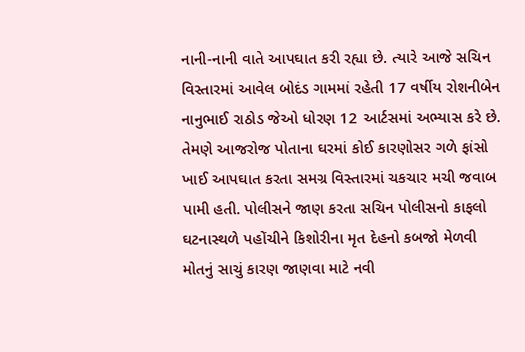નાની-નાની વાતે આપઘાત કરી રહ્યા છે. ત્યારે આજે સચિન વિસ્તારમાં આવેલ બોદંડ ગામમાં રહેતી 17 વર્ષીય રોશનીબેન નાનુભાઈ રાઠોડ જેઓ ધોરણ 12 આર્ટસમાં અભ્યાસ કરે છે. તેમણે આજરોજ પોતાના ઘરમાં કોઈ કારણોસર ગળે ફાંસો ખાઈ આપઘાત કરતા સમગ્ર વિસ્તારમાં ચકચાર મચી જવાબ પામી હતી. પોલીસને જાણ કરતા સચિન પોલીસનો કાફલો ઘટનાસ્થળે પહોંચીને કિશોરીના મૃત દેહનો કબજો મેળવી મોતનું સાચું કારણ જાણવા માટે નવી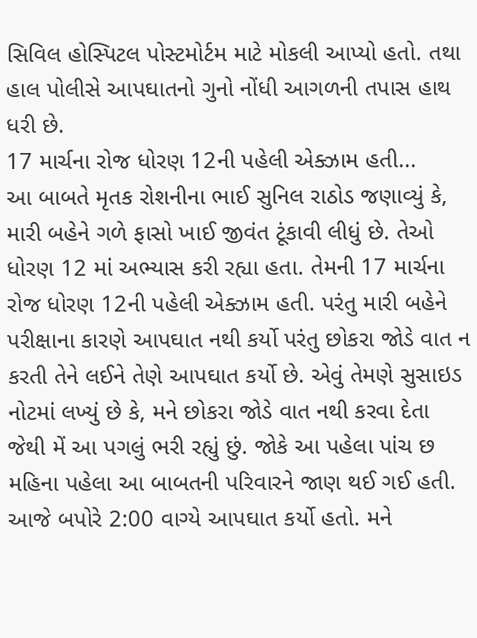સિવિલ હોસ્પિટલ પોસ્ટમોર્ટમ માટે મોકલી આપ્યો હતો. તથા હાલ પોલીસે આપઘાતનો ગુનો નોંધી આગળની તપાસ હાથ ધરી છે.
17 માર્ચના રોજ ધોરણ 12ની પહેલી એક્ઝામ હતી...
આ બાબતે મૃતક રોશનીના ભાઈ સુનિલ રાઠોડ જણાવ્યું કે, મારી બહેને ગળે ફાસો ખાઈ જીવંત ટૂંકાવી લીધું છે. તેઓ ધોરણ 12 માં અભ્યાસ કરી રહ્યા હતા. તેમની 17 માર્ચના રોજ ધોરણ 12ની પહેલી એક્ઝામ હતી. પરંતુ મારી બહેને પરીક્ષાના કારણે આપઘાત નથી કર્યો પરંતુ છોકરા જોડે વાત ન કરતી તેને લઈને તેણે આપઘાત કર્યો છે. એવું તેમણે સુસાઇડ નોટમાં લખ્યું છે કે, મને છોકરા જોડે વાત નથી કરવા દેતા જેથી મેં આ પગલું ભરી રહ્યું છું. જોકે આ પહેલા પાંચ છ મહિના પહેલા આ બાબતની પરિવારને જાણ થઈ ગઈ હતી. આજે બપોરે 2:00 વાગ્યે આપઘાત કર્યો હતો. મને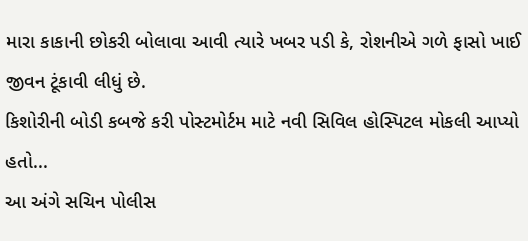મારા કાકાની છોકરી બોલાવા આવી ત્યારે ખબર પડી કે, રોશનીએ ગળે ફાસો ખાઈ જીવન ટૂંકાવી લીધું છે.
કિશોરીની બોડી કબજે કરી પોસ્ટમોર્ટમ માટે નવી સિવિલ હોસ્પિટલ મોકલી આપ્યો હતો...
આ અંગે સચિન પોલીસ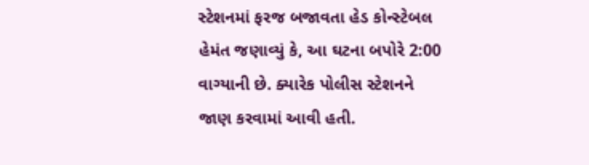સ્ટેશનમાં ફરજ બજાવતા હેડ કોન્સ્ટેબલ હેમંત જણાવ્યું કે, આ ઘટના બપોરે 2:00 વાગ્યાની છે. ક્યારેક પોલીસ સ્ટેશનને જાણ કરવામાં આવી હતી.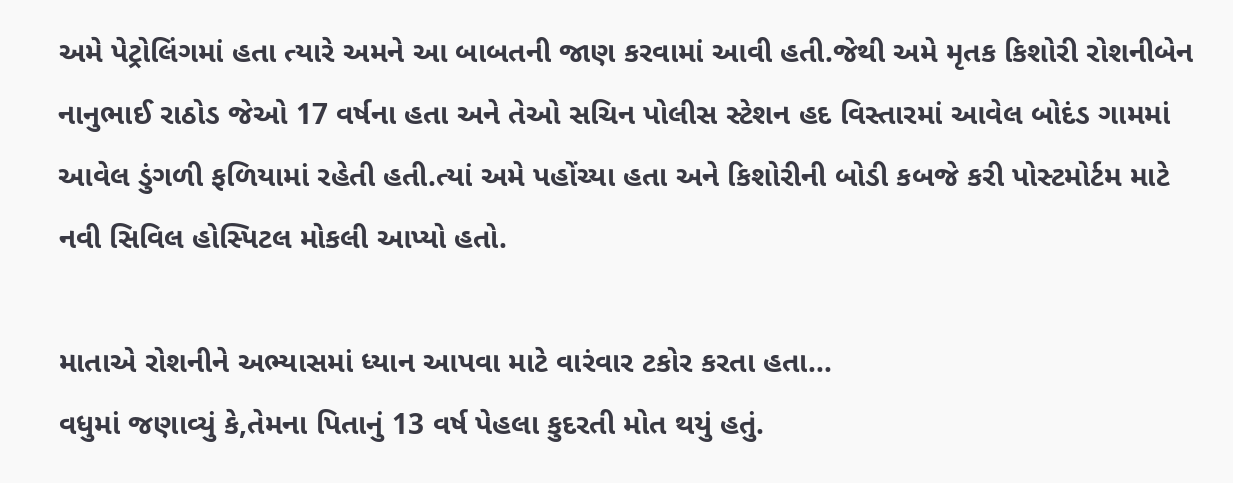અમે પેટ્રોલિંગમાં હતા ત્યારે અમને આ બાબતની જાણ કરવામાં આવી હતી.જેથી અમે મૃતક કિશોરી રોશનીબેન નાનુભાઈ રાઠોડ જેઓ 17 વર્ષના હતા અને તેઓ સચિન પોલીસ સ્ટેશન હદ વિસ્તારમાં આવેલ બોદંડ ગામમાં આવેલ ડુંગળી ફળિયામાં રહેતી હતી.ત્યાં અમે પહોંચ્યા હતા અને કિશોરીની બોડી કબજે કરી પોસ્ટમોર્ટમ માટે નવી સિવિલ હોસ્પિટલ મોકલી આપ્યો હતો.

માતાએ રોશનીને અભ્યાસમાં ધ્યાન આપવા માટે વારંવાર ટકોર કરતા હતા...
વધુમાં જણાવ્યું કે,તેમના પિતાનું 13 વર્ષ પેહલા કુદરતી મોત થયું હતું.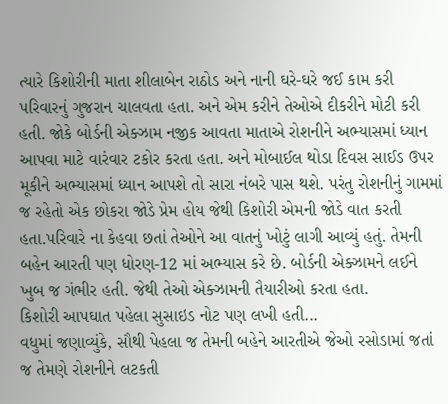ત્યારે કિશોરીની માતા શીલાબેન રાઠોડ અને નાની ઘરે-ઘરે જઈ કામ કરી પરિવારનું ગુજરાન ચાલવતા હતા. અને એમ કરીને તેઓએ દીકરીને મોટી કરી હતી. જોકે બોર્ડની એક્ઝામ નજીક આવતા માતાએ રોશનીને અભ્યાસમાં ધ્યાન આપવા માટે વારંવાર ટકોર કરતા હતા. અને મોબાઈલ થોડા દિવસ સાઈડ ઉપર મૂકીને અભ્યાસમાં ધ્યાન આપશે તો સારા નંબરે પાસ થશે. પરંતુ રોશનીનું ગામમાં જ રહેતો એક છોકરા જોડે પ્રેમ હોય જેથી કિશોરી એમની જોડે વાત કરતી હતા.પરિવારે ના કેહવા છતાં તેઓને આ વાતનું ખોટું લાગી આવ્યું હતું. તેમની બહેન આરતી પણ ધોરણ-12 માં અભ્યાસ કરે છે. બોર્ડની એક્ઝામને લઈને ખુબ જ ગંભીર હતી. જેથી તેઓ એક્ઝામની તૈયારીઓ કરતા હતા.
કિશોરી આપઘાત પહેલા સુસાઇડ નોટ પણ લખી હતી...
વધુમાં જણાવ્યુંકે, સૌથી પેહલા જ તેમની બહેને આરતીએ જેઓ રસોડામાં જતાં જ તેમણે રોશનીને લટકતી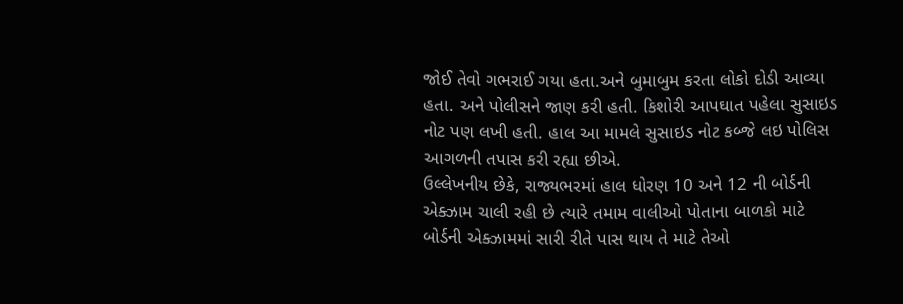જોઈ તેવો ગભરાઈ ગયા હતા.અને બુમાબુમ કરતા લોકો દોડી આવ્યા હતા. અને પોલીસને જાણ કરી હતી. કિશોરી આપઘાત પહેલા સુસાઇડ નોટ પણ લખી હતી. હાલ આ મામલે સુસાઇડ નોટ કબ્જે લઇ પોલિસ આગળની તપાસ કરી રહ્યા છીએ.
ઉલ્લેખનીય છેકે, રાજ્યભરમાં હાલ ધોરણ 10 અને 12 ની બોર્ડની એક્ઝામ ચાલી રહી છે ત્યારે તમામ વાલીઓ પોતાના બાળકો માટે બોર્ડની એક્ઝામમાં સારી રીતે પાસ થાય તે માટે તેઓ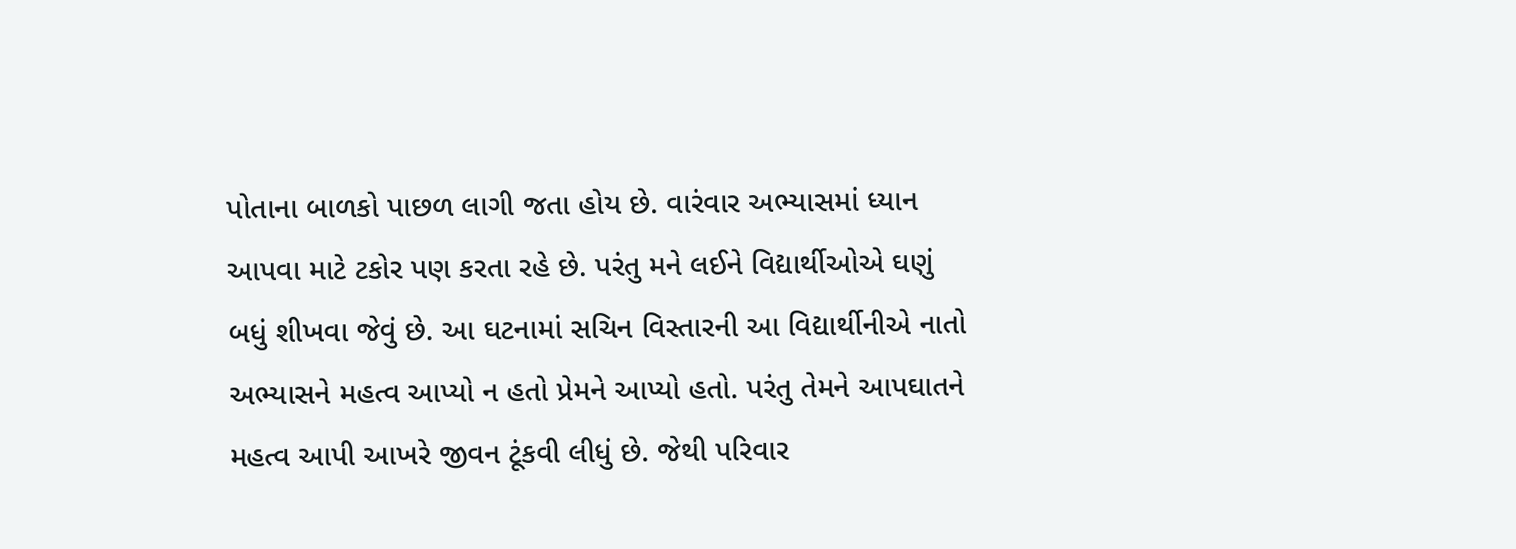પોતાના બાળકો પાછળ લાગી જતા હોય છે. વારંવાર અભ્યાસમાં ધ્યાન આપવા માટે ટકોર પણ કરતા રહે છે. પરંતુ મને લઈને વિદ્યાર્થીઓએ ઘણું બધું શીખવા જેવું છે. આ ઘટનામાં સચિન વિસ્તારની આ વિદ્યાર્થીનીએ નાતો અભ્યાસને મહત્વ આપ્યો ન હતો પ્રેમને આપ્યો હતો. પરંતુ તેમને આપઘાતને મહત્વ આપી આખરે જીવન ટૂંકવી લીધું છે. જેથી પરિવાર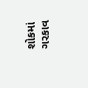શોકમાં ગરકાવ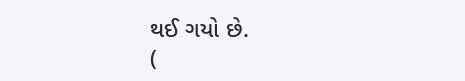થઈ ગયો છે.
(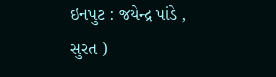ઇનપુટ : જયેન્દ્ર પાંડે , સુરત )